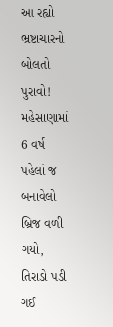આ રહ્યો ભ્રષ્ટાચારનો બોલતો પુરાવો! મહેસાણામાં 6 વર્ષ પહેલાં જ બનાવેલો બ્રિજ વળી ગયો, તિરાડો પડી ગઈ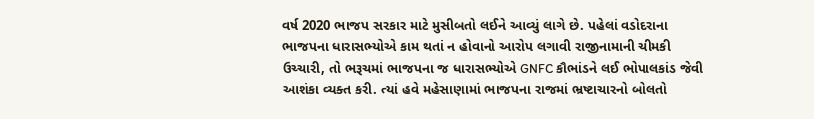વર્ષ 2020 ભાજપ સરકાર માટે મુસીબતો લઈને આવ્યું લાગે છે. પહેલાં વડોદરાના ભાજપના ધારાસભ્યોએ કામ થતાં ન હોવાનો આરોપ લગાવી રાજીનામાની ચીમકી ઉચ્ચારી, તો ભરૂચમાં ભાજપના જ ધારાસભ્યોએ GNFC કૌભાંડને લઈ ભોપાલકાંડ જેવી આશંકા વ્યક્ત કરી. ત્યાં હવે મહેસાણામાં ભાજપના રાજમાં ભ્રષ્ટાચારનો બોલતો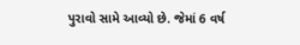પુરાવો સામે આવ્યો છે. જેમાં 6 વર્ષ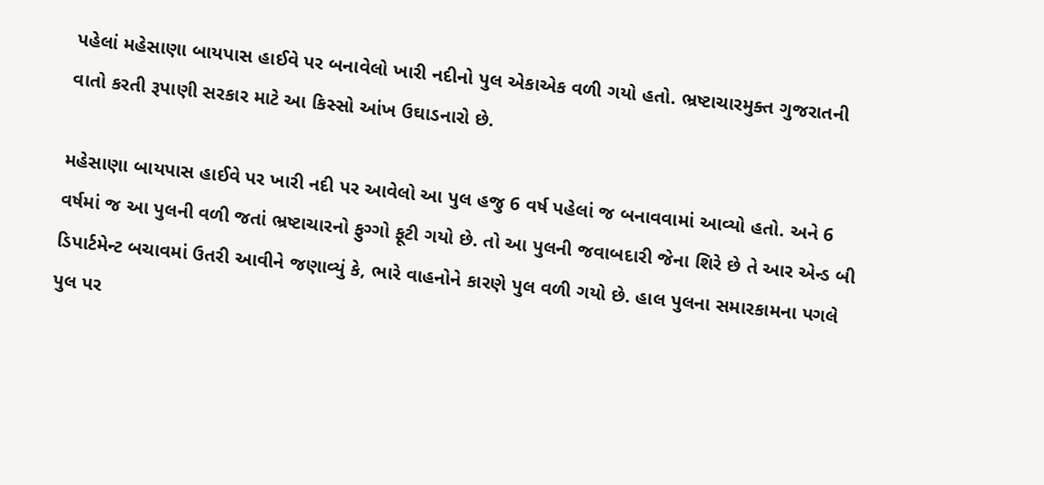પહેલાં મહેસાણા બાયપાસ હાઈવે પર બનાવેલો ખારી નદીનો પુલ એકાએક વળી ગયો હતો. ભ્રષ્ટાચારમુક્ત ગુજરાતની વાતો કરતી રૂપાણી સરકાર માટે આ કિસ્સો આંખ ઉઘાડનારો છે.

મહેસાણા બાયપાસ હાઈવે પર ખારી નદી પર આવેલો આ પુલ હજુ 6 વર્ષ પહેલાં જ બનાવવામાં આવ્યો હતો. અને 6 વર્ષમાં જ આ પુલની વળી જતાં ભ્રષ્ટાચારનો ફુગ્ગો ફૂટી ગયો છે. તો આ પુલની જવાબદારી જેના શિરે છે તે આર એન્ડ બી ડિપાર્ટમેન્ટ બચાવમાં ઉતરી આવીને જણાવ્યું કે, ભારે વાહનોને કારણે પુલ વળી ગયો છે. હાલ પુલના સમારકામના પગલે પુલ પર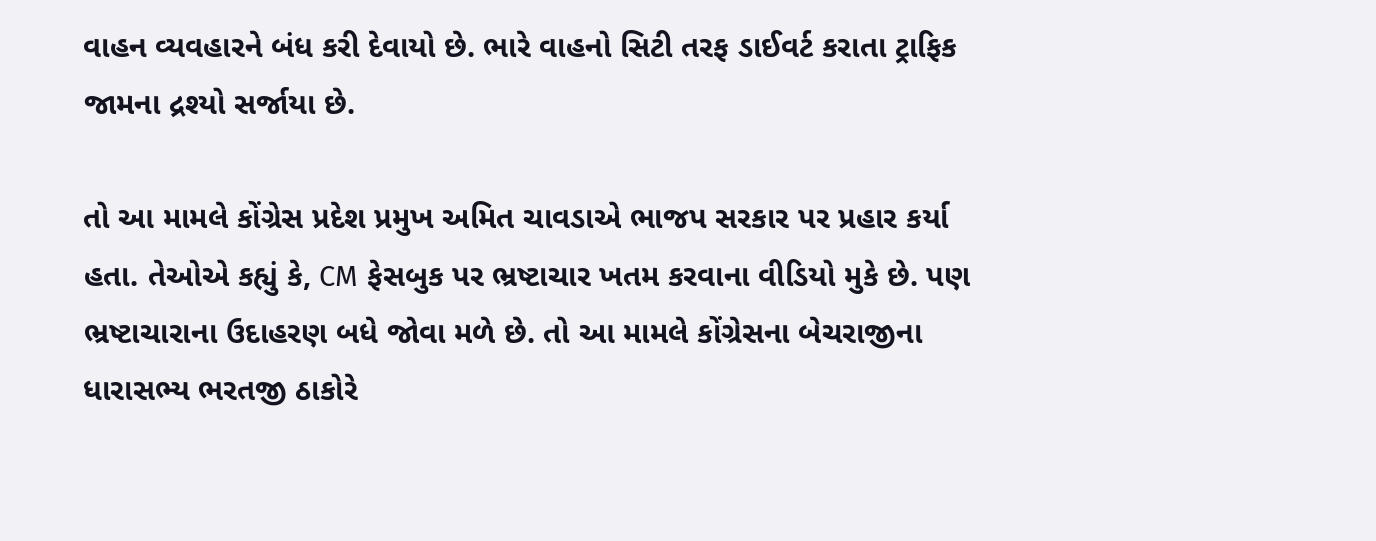વાહન વ્યવહારને બંધ કરી દેવાયો છે. ભારે વાહનો સિટી તરફ ડાઈવર્ટ કરાતા ટ્રાફિક જામના દ્રશ્યો સર્જાયા છે.

તો આ મામલે કોંગ્રેસ પ્રદેશ પ્રમુખ અમિત ચાવડાએ ભાજપ સરકાર પર પ્રહાર કર્યા હતા. તેઓએ કહ્યું કે, CM ફેસબુક પર ભ્રષ્ટાચાર ખતમ કરવાના વીડિયો મુકે છે. પણ ભ્રષ્ટાચારાના ઉદાહરણ બધે જોવા મળે છે. તો આ મામલે કોંગ્રેસના બેચરાજીના ધારાસભ્ય ભરતજી ઠાકોરે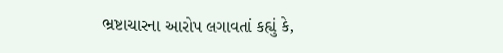ભ્રષ્ટાચારના આરોપ લગાવતાં કહ્યું કે,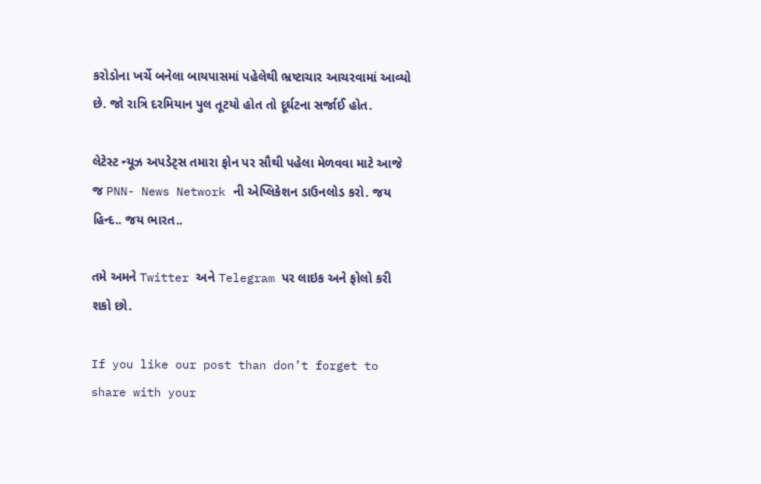કરોડોના ખર્ચે બનેલા બાયપાસમાં પહેલેથી ભ્રષ્ટાચાર આચરવામાં આવ્યો છે. જો રાત્રિ દરમિયાન પુલ તૂટયો હોત તો દૂર્ઘટના સર્જાઈ હોત.

લેટેસ્ટ ન્યૂઝ અપડેટ્સ તમારા ફોન પર સૌથી પહેલા મેળવવા માટે આજે જ PNN- News Network ની એપ્લિકેશન ડાઉનલોડ કરો. જય હિન્દ.. જય ભારત..

તમે અમને Twitter અને Telegram પર લાઇક અને ફોલો કરી શકો છો.

If you like our post than don’t forget to share with your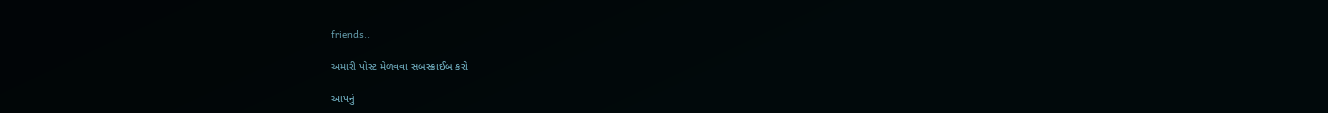friends..

અમારી પોસ્ટ મેળવવા સબસ્ક્રાઈબ કરો

આપનું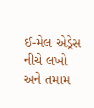ઈ-મેલ એડ્રેસ નીચે લખો અને તમામ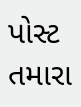પોસ્ટ તમારા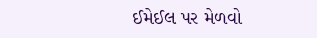ઈમેઈલ પર મેળવો